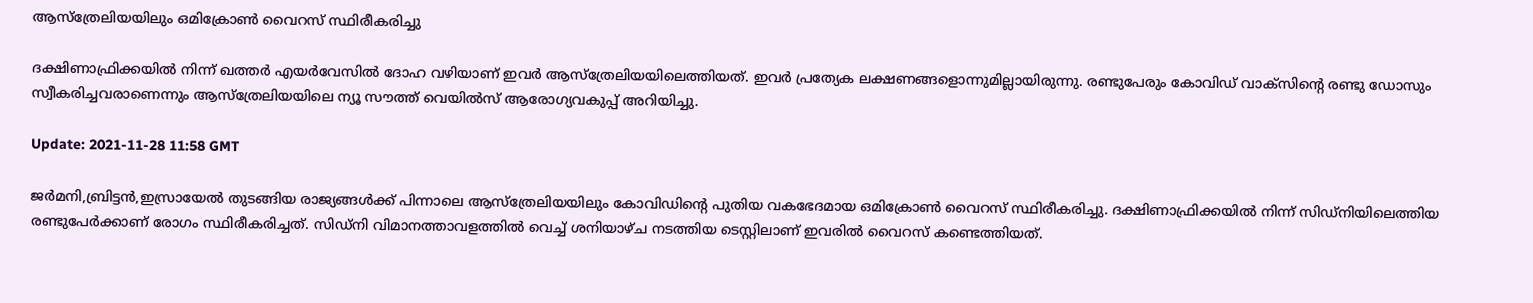ആസ്‌ത്രേലിയയിലും ഒമിക്രോൺ വൈറസ് സ്ഥിരീകരിച്ചു

ദക്ഷിണാഫ്രിക്കയിൽ നിന്ന് ഖത്തർ എയർവേസിൽ ദോഹ വഴിയാണ് ഇവർ ആസ്‌ത്രേലിയയിലെത്തിയത്. ഇവർ പ്രത്യേക ലക്ഷണങ്ങളൊന്നുമില്ലായിരുന്നു. രണ്ടുപേരും കോവിഡ് വാക്‌സിന്റെ രണ്ടു ഡോസും സ്വീകരിച്ചവരാണെന്നും ആസ്‌ത്രേലിയയിലെ ന്യൂ സൗത്ത് വെയിൽസ് ആരോഗ്യവകുപ്പ് അറിയിച്ചു.

Update: 2021-11-28 11:58 GMT

ജർമനി,ബ്രിട്ടൻ,ഇസ്രായേൽ തുടങ്ങിയ രാജ്യങ്ങൾക്ക് പിന്നാലെ ആസ്‌ത്രേലിയയിലും കോവിഡിന്റെ പുതിയ വകഭേദമായ ഒമിക്രോൺ വൈറസ് സ്ഥിരീകരിച്ചു. ദക്ഷിണാഫ്രിക്കയിൽ നിന്ന് സിഡ്‌നിയിലെത്തിയ രണ്ടുപേർക്കാണ് രോഗം സ്ഥിരീകരിച്ചത്. സിഡ്‌നി വിമാനത്താവളത്തിൽ വെച്ച് ശനിയാഴ്ച നടത്തിയ ടെസ്റ്റിലാണ് ഇവരിൽ വൈറസ് കണ്ടെത്തിയത്.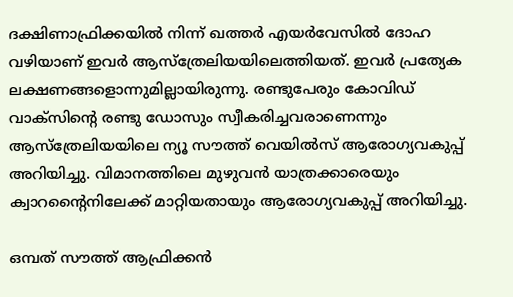ദക്ഷിണാഫ്രിക്കയിൽ നിന്ന് ഖത്തർ എയർവേസിൽ ദോഹ വഴിയാണ് ഇവർ ആസ്‌ത്രേലിയയിലെത്തിയത്. ഇവർ പ്രത്യേക ലക്ഷണങ്ങളൊന്നുമില്ലായിരുന്നു. രണ്ടുപേരും കോവിഡ് വാക്‌സിന്റെ രണ്ടു ഡോസും സ്വീകരിച്ചവരാണെന്നും ആസ്‌ത്രേലിയയിലെ ന്യൂ സൗത്ത് വെയിൽസ് ആരോഗ്യവകുപ്പ് അറിയിച്ചു. വിമാനത്തിലെ മുഴുവൻ യാത്രക്കാരെയും ക്വാറന്റൈനിലേക്ക് മാറ്റിയതായും ആരോഗ്യവകുപ്പ് അറിയിച്ചു.

ഒമ്പത് സൗത്ത് ആഫ്രിക്കൻ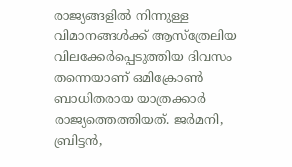രാജ്യങ്ങളിൽ നിന്നുള്ള വിമാനങ്ങൾക്ക് ആസ്‌ത്രേലിയ വിലക്കേർപ്പെടുത്തിയ ദിവസം തന്നെയാണ് ഒമിക്രോൺ ബാധിതരായ യാത്രക്കാർ രാജ്യത്തെത്തിയത്. ജർമനി, ബ്രിട്ടൻ,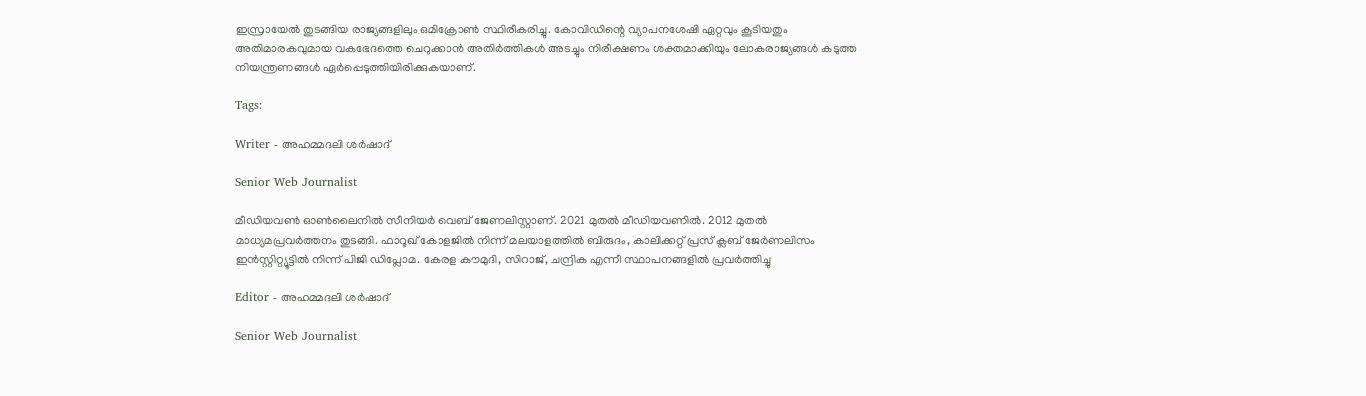ഇസ്രായേൽ തുടങ്ങിയ രാജ്യങ്ങളിലും ഒമിക്രോൺ സ്ഥിരീകരിച്ചു. കോവിഡിന്റെ വ്യാപനശേഷി ഏറ്റവും കൂടിയതും അതിമാരകവുമായ വകഭേദത്തെ ചെറുക്കാൻ അതിർത്തികൾ അടച്ചും നിരീക്ഷണം ശക്തമാക്കിയും ലോകരാജ്യങ്ങൾ കടുത്ത നിയന്ത്രണങ്ങൾ ഏർപ്പെടുത്തിയിരിക്കുകയാണ്.

Tags:

Writer - അഹമ്മദലി ശര്‍ഷാദ്

Senior Web Journalist

മീഡിയവൺ ഓൺലൈനിൽ സീനിയർ വെബ് ജേണലിസ്റ്റാണ്. 2021 മുതൽ മീഡിയവണിൽ. 2012 മുതൽ മാധ്യമപ്രവർത്തനം തുടങ്ങി. ഫാറൂഖ് കോളജിൽ നിന്ന് മലയാളത്തിൽ ബിരുദം, കാലിക്കറ്റ് പ്രസ് ക്ലബ് ജേർണലിസം ഇൻസ്റ്റിറ്റ്യൂട്ടിൽ നിന്ന് പിജി ഡിപ്ലോമ. കേരള കൗമുദി, സിറാജ്, ചന്ദ്രിക എന്നീ സ്ഥാപനങ്ങളിൽ പ്രവർത്തിച്ചു

Editor - അഹമ്മദലി ശര്‍ഷാദ്

Senior Web Journalist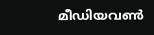മീഡിയവൺ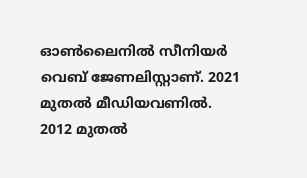ഓൺലൈനിൽ സീനിയർ വെബ് ജേണലിസ്റ്റാണ്. 2021 മുതൽ മീഡിയവണിൽ. 2012 മുതൽ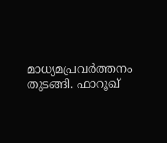മാധ്യമപ്രവർത്തനം തുടങ്ങി. ഫാറൂഖ്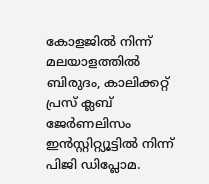കോളജിൽ നിന്ന് മലയാളത്തിൽ ബിരുദം, കാലിക്കറ്റ് പ്രസ് ക്ലബ് ജേർണലിസം ഇൻസ്റ്റിറ്റ്യൂട്ടിൽ നിന്ന് പിജി ഡിപ്ലോമ.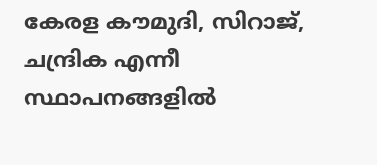കേരള കൗമുദി, സിറാജ്, ചന്ദ്രിക എന്നീ സ്ഥാപനങ്ങളിൽ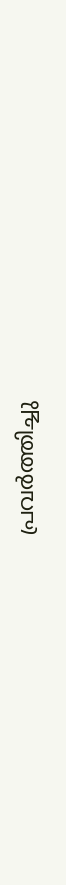പ്രവർത്തിച്ചു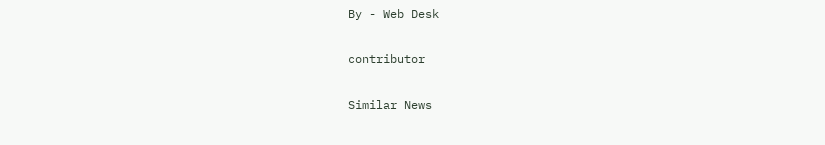By - Web Desk

contributor

Similar News